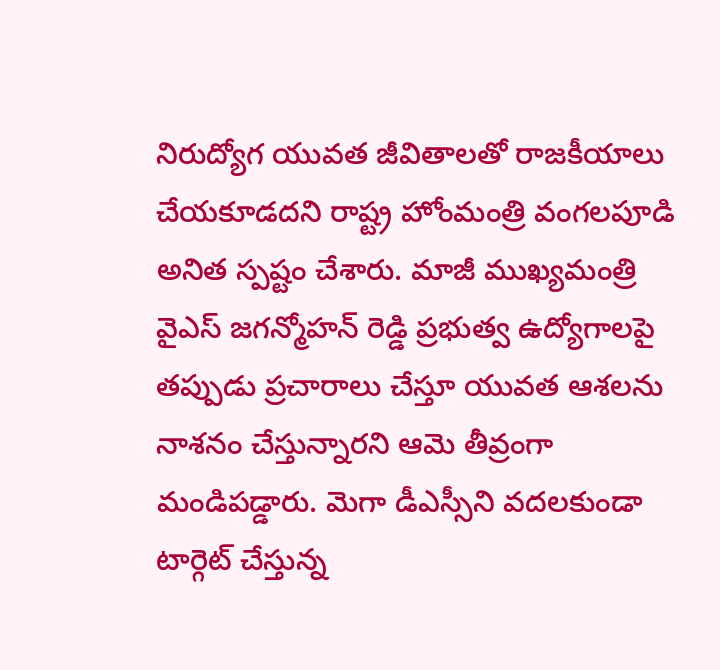నిరుద్యోగ యువత జీవితాలతో రాజకీయాలు చేయకూడదని రాష్ట్ర హోంమంత్రి వంగలపూడి అనిత స్పష్టం చేశారు. మాజీ ముఖ్యమంత్రి వైఎస్ జగన్మోహన్ రెడ్డి ప్రభుత్వ ఉద్యోగాలపై తప్పుడు ప్రచారాలు చేస్తూ యువత ఆశలను నాశనం చేస్తున్నారని ఆమె తీవ్రంగా మండిపడ్డారు. మెగా డీఎస్సీని వదలకుండా టార్గెట్ చేస్తున్న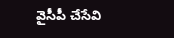వైసీపీ చేసేవి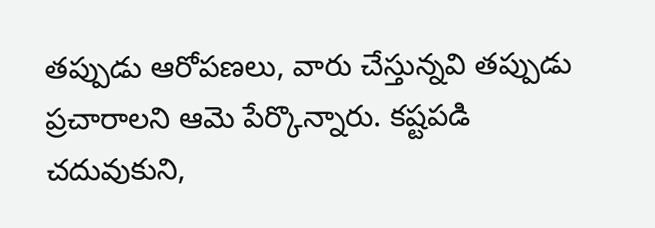తప్పుడు ఆరోపణలు, వారు చేస్తున్నవి తప్పుడు ప్రచారాలని ఆమె పేర్కొన్నారు. కష్టపడి చదువుకుని,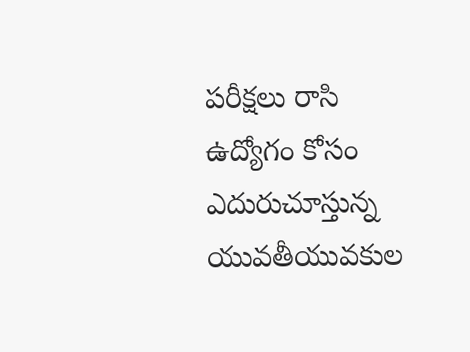పరీక్షలు రాసి ఉద్యోగం కోసం ఎదురుచూస్తున్న యువతీయువకుల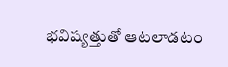భవిష్యత్తుతో ఆటలాడటం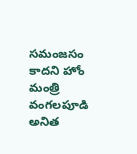సమంజసం కాదని హోం మంత్రి వంగలపూడి అనిత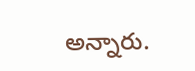అన్నారు.